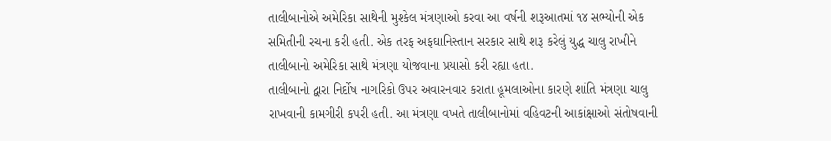તાલીબાનોએ અમેરિકા સાથેની મુશ્કેલ મંત્રણાઓ કરવા આ વર્ષની શરૂઆતમાં ૧૪ સભ્યોની એક સમિતીની રચના કરી હતી. એક તરફ અફઘાનિસ્તાન સરકાર સાથે શરૂ કરેલું યુદ્ધ ચાલુ રાખીને તાલીબાનો અમેરિકા સાથે મંત્રણા યોજવાના પ્રયાસો કરી રહ્યા હતા.
તાલીબાનો દ્વારા નિર્દોષ નાગરિકો ઉપર અવારનવાર કરાતા હૂમલાઓના કારણે શાંતિ મંત્રણા ચાલુ રાખવાની કામગીરી કપરી હતી. આ મંત્રણા વખતે તાલીબાનોમાં વહિવટની આકાંક્ષાઓ સંતોષવાની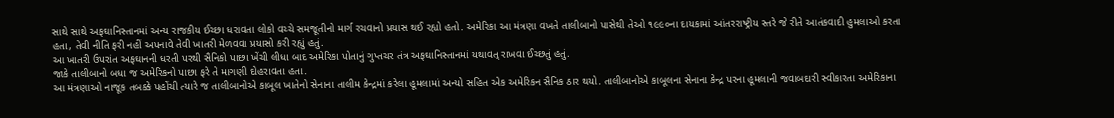સાથે સાથે અફઘાનિસ્તાનમાં અન્ય રાજકીય ઈચ્છા ધરાવતા લોકો વચ્ચે સમજૂતીનો માર્ગ રચવાનો પ્રયાસ થઈ રહ્યો હતો. અમેરિકા આ મંત્રણા વખતે તાલીબાનો પાસેથી તેઓ ૧૯૯૦ના દાયકામાં આંતરરાષ્ટ્રીય સ્તરે જે રીતે આતંકવાદી હુમલાઓ કરતા હતા, તેવી નીતિ ફરી નહીં અપનાવે તેવી ખાતરી મેળવવા પ્રયાસો કરી રહ્યું હતું.
આ ખાતરી ઉપરાંત અફઘાનની ધરતી પરથી સૈનિકો પાછા ખેંચી લીધા બાદ અમેરિકા પોતાનું ગુપ્તચર તંત્ર અફઘાનિસ્તાનમાં યથાવત્ રાખવા ઈચ્છતું હતું.
જાકે તાલીબાનો બધા જ અમેરિકનો પાછા ફરે તે માગણી દોહરાવતા હતા.
આ મંત્રણાઓ નાજૂક તબક્કે પહોંચી ત્યારે જ તાલીબાનોએ કાબૂલ ખાતેનો સેનાના તાલીમ કેન્દ્રમાં કરેલા હૂમલામાં અન્યો સહિત એક અમેરિકન સૈનિક ઠાર થયો. તાલીબાનોએ કાબૂલના સેનાના કેન્દ્ર પરના હૂમલાની જવાબદારી સ્વીકારતા અમેરિકાના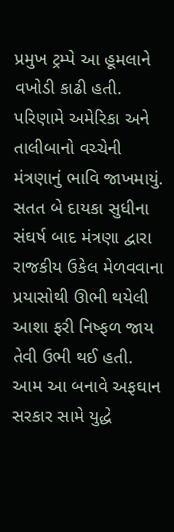પ્રમુખ ટ્રમ્પે આ હૂમલાને વખોડી કાઢી હતી. પરિણામે અમેરિકા અને તાલીબાનો વચ્ચેની મંત્રણાનું ભાવિ જાખમાયું.
સતત બે દાયકા સુધીના સંઘર્ષ બાદ મંત્રણા દ્વારા રાજકીય ઉકેલ મેળવવાના પ્રયાસોથી ઊભી થયેલી આશા ફરી નિષ્ફળ જાય તેવી ઉભી થઈ હતી.
આમ આ બનાવે અફઘાન સરકાર સામે યુદ્ધે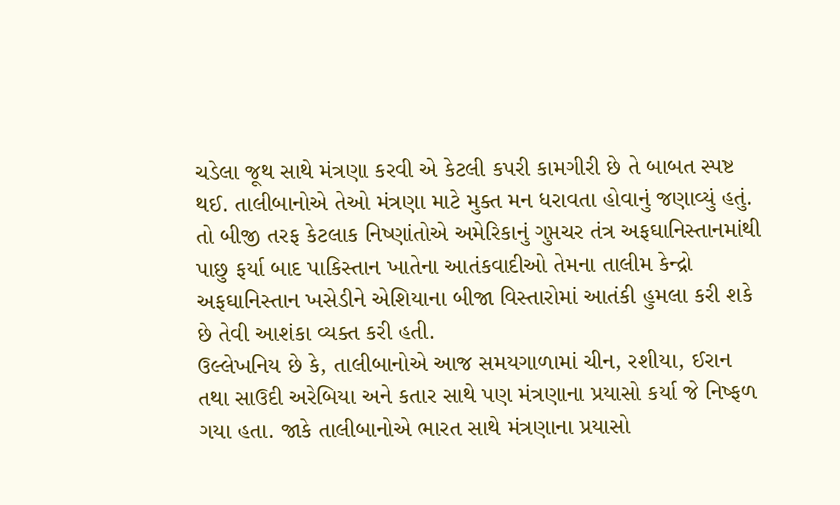ચડેલા જૂથ સાથે મંત્રણા કરવી એ કેટલી કપરી કામગીરી છે તે બાબત સ્પષ્ટ થઈ. તાલીબાનોએ તેઓ મંત્રણા માટે મુક્ત મન ધરાવતા હોવાનું જણાવ્યું હતું. તો બીજી તરફ કેટલાક નિષ્ણાંતોએ અમેરિકાનું ગુપ્તચર તંત્ર અફઘાનિસ્તાનમાંથી પાછુ ફર્યા બાદ પાકિસ્તાન ખાતેના આતંકવાદીઓ તેમના તાલીમ કેન્દ્રો અફઘાનિસ્તાન ખસેડીને એશિયાના બીજા વિસ્તારોમાં આતંકી હુમલા કરી શકે છે તેવી આશંકા વ્યક્ત કરી હતી.
ઉલ્લેખનિય છે કે, તાલીબાનોએ આજ સમયગાળામાં ચીન, રશીયા, ઈરાન તથા સાઉદી અરેબિયા અને કતાર સાથે પણ મંત્રણાના પ્રયાસો કર્યા જે નિષ્ફળ ગયા હતા. જાકે તાલીબાનોએ ભારત સાથે મંત્રણાના પ્રયાસો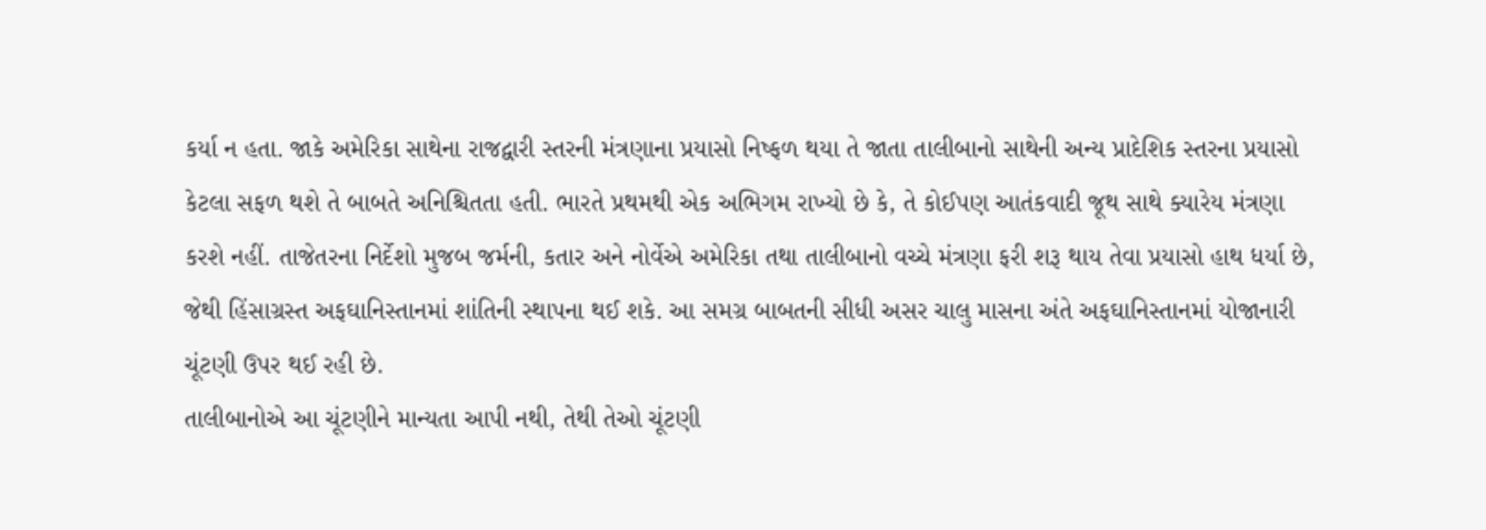કર્યા ન હતા. જાકે અમેરિકા સાથેના રાજદ્વારી સ્તરની મંત્રણાના પ્રયાસો નિષ્ફળ થયા તે જાતા તાલીબાનો સાથેની અન્ય પ્રાદેશિક સ્તરના પ્રયાસો કેટલા સફળ થશે તે બાબતે અનિશ્ચિતતા હતી. ભારતે પ્રથમથી એક અભિગમ રાખ્યો છે કે, તે કોઈપણ આતંકવાદી જૂથ સાથે ક્યારેય મંત્રણા કરશે નહીં. તાજેતરના નિર્દેશો મુજબ જર્મની, કતાર અને નોર્વેએ અમેરિકા તથા તાલીબાનો વચ્ચે મંત્રણા ફરી શરૂ થાય તેવા પ્રયાસો હાથ ધર્યા છે, જેથી હિંસાગ્રસ્ત અફઘાનિસ્તાનમાં શાંતિની સ્થાપના થઈ શકે. આ સમગ્ર બાબતની સીધી અસર ચાલુ માસના અંતે અફઘાનિસ્તાનમાં યોજાનારી ચૂંટણી ઉપર થઈ રહી છે.
તાલીબાનોએ આ ચૂંટણીને માન્યતા આપી નથી, તેથી તેઓ ચૂંટણી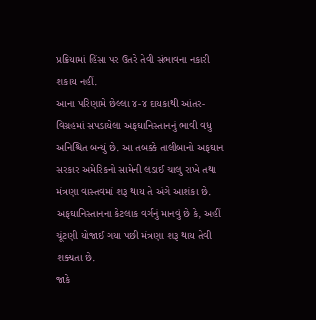પ્રક્રિયામાં હિંસા પર ઉતરે તેવી સંભાવના નકારી શકાય નહીં.
આના પરિણામે છેલ્લા ૪-૪ દાયકાથી આંતર-વિગ્રહમાં સપડાયેલા અફઘાનિસ્તાનનું ભાવી વધુ અનિશ્ચિત બન્યું છે. આ તબક્કે તાલીબાનો અફઘાન સરકાર અમેરિકનો સામેની લડાઈ ચાલુ રાખે તથા મંત્રણા વાસ્તવમાં શરૂ થાય તે અંગે આશંકા છે.
અફઘાનિસ્તાનના કેટલાક વર્ગનું માનવું છે કે, અહીં ચૂંટણી યોજાઈ ગયા પછી મંત્રણા શરૂ થાય તેવી શક્યતા છે.
જાકે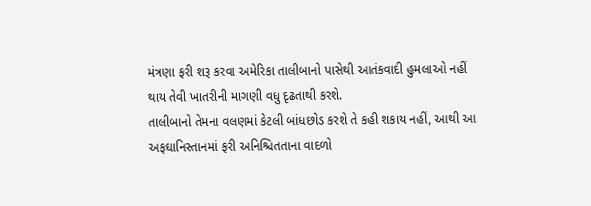મંત્રણા ફરી શરૂ કરવા અમેરિકા તાલીબાનો પાસેથી આતંકવાદી હુમલાઓ નહીં થાય તેવી ખાતરીની માગણી વધુ દૃઢતાથી કરશે.
તાલીબાનો તેમના વલણમાં કેટલી બાંધછોડ કરશે તે કહી શકાય નહીં, આથી આ અફઘાનિસ્તાનમાં ફરી અનિશ્ચિતતાના વાદળો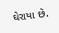ઘેરાયા છે.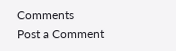Comments
Post a Comment